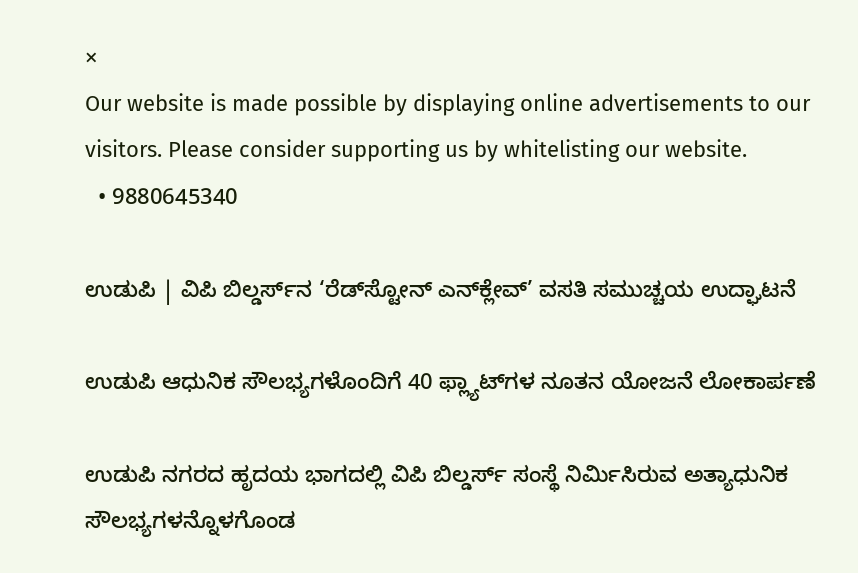×
Our website is made possible by displaying online advertisements to our visitors. Please consider supporting us by whitelisting our website.
  • 9880645340

ಉಡುಪಿ | ವಿಪಿ ಬಿಲ್ಡರ್ಸ್‌ನ ‘ರೆಡ್‌ಸ್ಟೋನ್ ಎನ್‌ಕ್ಲೇವ್’ ವಸತಿ ಸಮುಚ್ಚಯ ಉದ್ಘಾಟನೆ

ಉಡುಪಿ ಆಧುನಿಕ ಸೌಲಭ್ಯಗಳೊಂದಿಗೆ 40 ಫ್ಲ್ಯಾಟ್‌ಗಳ ನೂತನ ಯೋಜನೆ ಲೋಕಾರ್ಪಣೆ

ಉಡುಪಿ ನಗರದ ಹೃದಯ ಭಾಗದಲ್ಲಿ ವಿಪಿ ಬಿಲ್ಡರ್ಸ್ ಸಂಸ್ಥೆ ನಿರ್ಮಿಸಿರುವ ಅತ್ಯಾಧುನಿಕ ಸೌಲಭ್ಯಗಳನ್ನೊಳಗೊಂಡ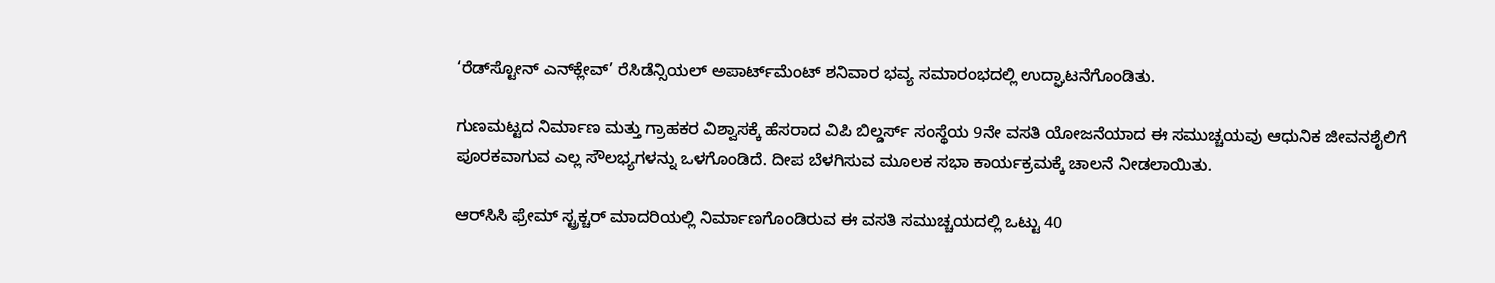‘ರೆಡ್‌ಸ್ಟೋನ್ ಎನ್‌ಕ್ಲೇವ್’ ರೆಸಿಡೆನ್ಸಿಯಲ್ ಅಪಾರ್ಟ್‌ಮೆಂಟ್ ಶನಿವಾರ ಭವ್ಯ ಸಮಾರಂಭದಲ್ಲಿ ಉದ್ಘಾಟನೆಗೊಂಡಿತು.

ಗುಣಮಟ್ಟದ ನಿರ್ಮಾಣ ಮತ್ತು ಗ್ರಾಹಕರ ವಿಶ್ವಾಸಕ್ಕೆ ಹೆಸರಾದ ವಿಪಿ ಬಿಲ್ಡರ್ಸ್ ಸಂಸ್ಥೆಯ 9ನೇ ವಸತಿ ಯೋಜನೆಯಾದ ಈ ಸಮುಚ್ಚಯವು ಆಧುನಿಕ ಜೀವನಶೈಲಿಗೆ ಪೂರಕವಾಗುವ ಎಲ್ಲ ಸೌಲಭ್ಯಗಳನ್ನು ಒಳಗೊಂಡಿದೆ. ದೀಪ ಬೆಳಗಿಸುವ ಮೂಲಕ ಸಭಾ ಕಾರ್ಯಕ್ರಮಕ್ಕೆ ಚಾಲನೆ ನೀಡಲಾಯಿತು.

ಆರ್‌ಸಿಸಿ ಫ್ರೇಮ್ ಸ್ಟ್ರಕ್ಚರ್ ಮಾದರಿಯಲ್ಲಿ ನಿರ್ಮಾಣಗೊಂಡಿರುವ ಈ ವಸತಿ ಸಮುಚ್ಚಯದಲ್ಲಿ ಒಟ್ಟು 40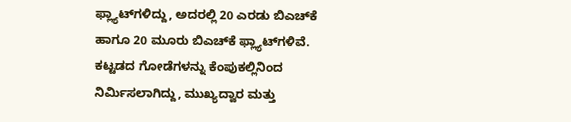ಫ್ಲ್ಯಾಟ್‌ಗಳಿದ್ದು, ಅದರಲ್ಲಿ 20 ಎರಡು ಬಿಎಚ್‌ಕೆ ಹಾಗೂ 20 ಮೂರು ಬಿಎಚ್‌ಕೆ ಫ್ಲ್ಯಾಟ್‌ಗಳಿವೆ. ಕಟ್ಟಡದ ಗೋಡೆಗಳನ್ನು ಕೆಂಪುಕಲ್ಲಿನಿಂದ ನಿರ್ಮಿಸಲಾಗಿದ್ದು, ಮುಖ್ಯದ್ವಾರ ಮತ್ತು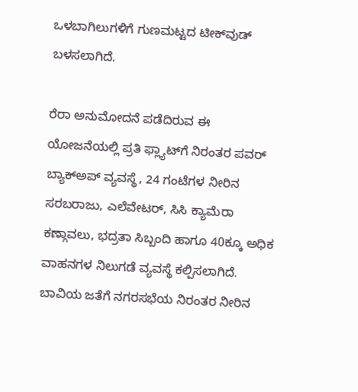ಒಳಬಾಗಿಲುಗಳಿಗೆ ಗುಣಮಟ್ಟದ ಟೀಕ್‌ವುಡ್ ಬಳಸಲಾಗಿದೆ.

ರೆರಾ ಅನುಮೋದನೆ ಪಡೆದಿರುವ ಈ ಯೋಜನೆಯಲ್ಲಿ ಪ್ರತಿ ಫ್ಲ್ಯಾಟ್‌ಗೆ ನಿರಂತರ ಪವರ್ ಬ್ಯಾಕ್‌ಅಪ್ ವ್ಯವಸ್ಥೆ, 24 ಗಂಟೆಗಳ ನೀರಿನ ಸರಬರಾಜು, ಎಲೆವೇಟರ್, ಸಿಸಿ ಕ್ಯಾಮೆರಾ ಕಣ್ಗಾವಲು, ಭದ್ರತಾ ಸಿಬ್ಬಂದಿ ಹಾಗೂ 40ಕ್ಕೂ ಅಧಿಕ ವಾಹನಗಳ ನಿಲುಗಡೆ ವ್ಯವಸ್ಥೆ ಕಲ್ಪಿಸಲಾಗಿದೆ. ಬಾವಿಯ ಜತೆಗೆ ನಗರಸಭೆಯ ನಿರಂತರ ನೀರಿನ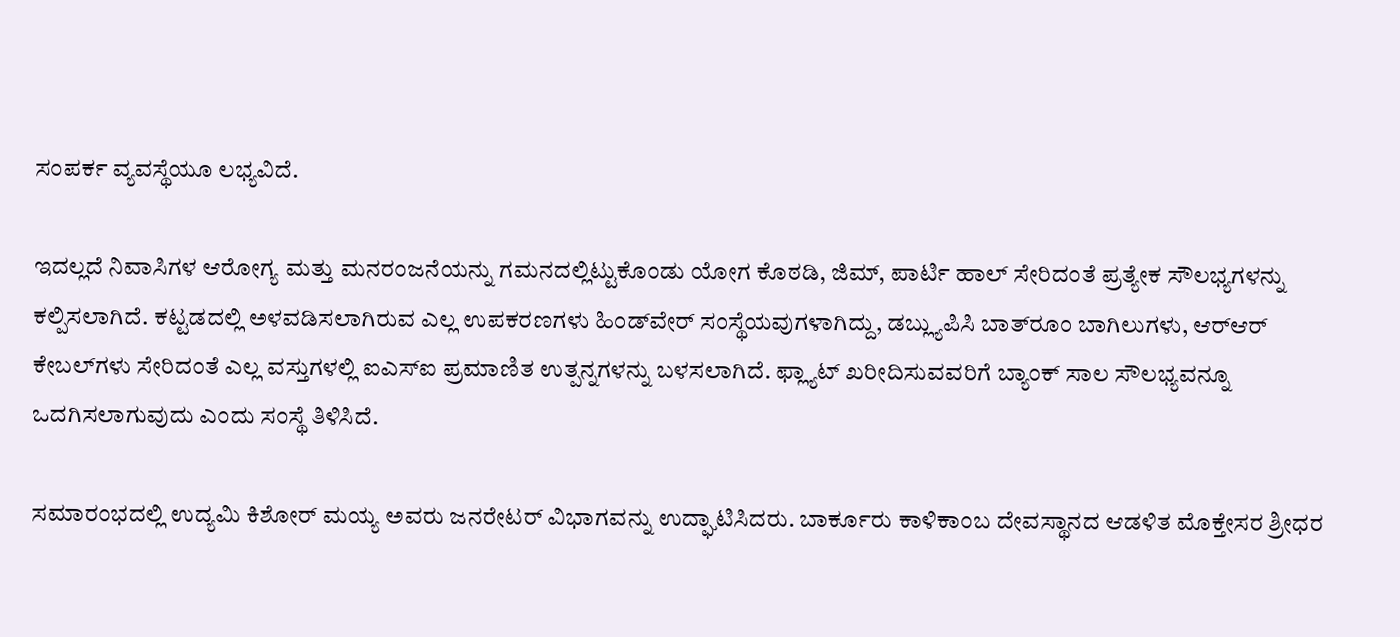ಸಂಪರ್ಕ ವ್ಯವಸ್ಥೆಯೂ ಲಭ್ಯವಿದೆ.

ಇದಲ್ಲದೆ ನಿವಾಸಿಗಳ ಆರೋಗ್ಯ ಮತ್ತು ಮನರಂಜನೆಯನ್ನು ಗಮನದಲ್ಲಿಟ್ಟುಕೊಂಡು ಯೋಗ ಕೊಠಡಿ, ಜಿಮ್, ಪಾರ್ಟಿ ಹಾಲ್ ಸೇರಿದಂತೆ ಪ್ರತ್ಯೇಕ ಸೌಲಭ್ಯಗಳನ್ನು ಕಲ್ಪಿಸಲಾಗಿದೆ. ಕಟ್ಟಡದಲ್ಲಿ ಅಳವಡಿಸಲಾಗಿರುವ ಎಲ್ಲ ಉಪಕರಣಗಳು ಹಿಂಡ್‌ವೇರ್ ಸಂಸ್ಥೆಯವುಗಳಾಗಿದ್ದು, ಡಬ್ಲ್ಯುಪಿಸಿ ಬಾತ್‌ರೂಂ ಬಾಗಿಲುಗಳು, ಆರ್‌ಆರ್ ಕೇಬಲ್‌ಗಳು ಸೇರಿದಂತೆ ಎಲ್ಲ ವಸ್ತುಗಳಲ್ಲಿ ಐಎಸ್‌ಐ ಪ್ರಮಾಣಿತ ಉತ್ಪನ್ನಗಳನ್ನು ಬಳಸಲಾಗಿದೆ. ಫ್ಲ್ಯಾಟ್ ಖರೀದಿಸುವವರಿಗೆ ಬ್ಯಾಂಕ್ ಸಾಲ ಸೌಲಭ್ಯವನ್ನೂ ಒದಗಿಸಲಾಗುವುದು ಎಂದು ಸಂಸ್ಥೆ ತಿಳಿಸಿದೆ.

ಸಮಾರಂಭದಲ್ಲಿ ಉದ್ಯಮಿ ಕಿಶೋರ್ ಮಯ್ಯ ಅವರು ಜನರೇಟರ್ ವಿಭಾಗವನ್ನು ಉದ್ಘಾಟಿಸಿದರು. ಬಾರ್ಕೂರು ಕಾಳಿಕಾಂಬ ದೇವಸ್ಥಾನದ ಆಡಳಿತ ಮೊಕ್ತೇಸರ ಶ್ರೀಧರ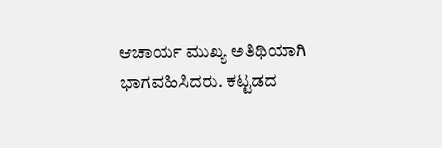ಆಚಾರ್ಯ ಮುಖ್ಯ ಅತಿಥಿಯಾಗಿ ಭಾಗವಹಿಸಿದರು. ಕಟ್ಟಡದ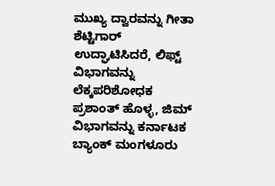ಮುಖ್ಯ ದ್ವಾರವನ್ನು ಗೀತಾ ಶೆಟ್ಟಿಗಾರ್ ಉದ್ಘಾಟಿಸಿದರೆ, ಲಿಫ್ಟ್ ವಿಭಾಗವನ್ನು ಲೆಕ್ಕಪರಿಶೋಧಕ ಪ್ರಶಾಂತ್ ಹೊಳ್ಳ, ಜಿಮ್ ವಿಭಾಗವನ್ನು ಕರ್ನಾಟಕ ಬ್ಯಾಂಕ್ ಮಂಗಳೂರು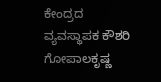ಕೇಂದ್ರದ ವ್ಯವಸ್ಥಾಪಕ ಕೌಶರಿ ಗೋಪಾಲಕೃಷ್ಣ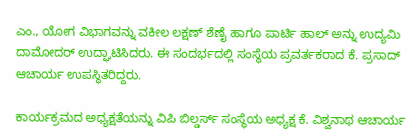ಎಂ., ಯೋಗ ವಿಭಾಗವನ್ನು ವಕೀಲ ಲಕ್ಷಣ್ ಶೆಣೈ ಹಾಗೂ ಪಾರ್ಟಿ ಹಾಲ್ ಅನ್ನು ಉದ್ಯಮಿ ದಾಮೋದರ್ ಉದ್ಘಾಟಿಸಿದರು. ಈ ಸಂದರ್ಭದಲ್ಲಿ ಸಂಸ್ಥೆಯ ಪ್ರವರ್ತಕರಾದ ಕೆ. ಪ್ರಸಾದ್ ಆಚಾರ್ಯ ಉಪಸ್ಥಿತರಿದ್ದರು.

ಕಾರ್ಯಕ್ರಮದ ಅಧ್ಯಕ್ಷತೆಯನ್ನು ವಿಪಿ ಬಿಲ್ಡರ್ಸ್ ಸಂಸ್ಥೆಯ ಅಧ್ಯಕ್ಷ ಕೆ. ವಿಶ್ವನಾಥ ಆಚಾರ್ಯ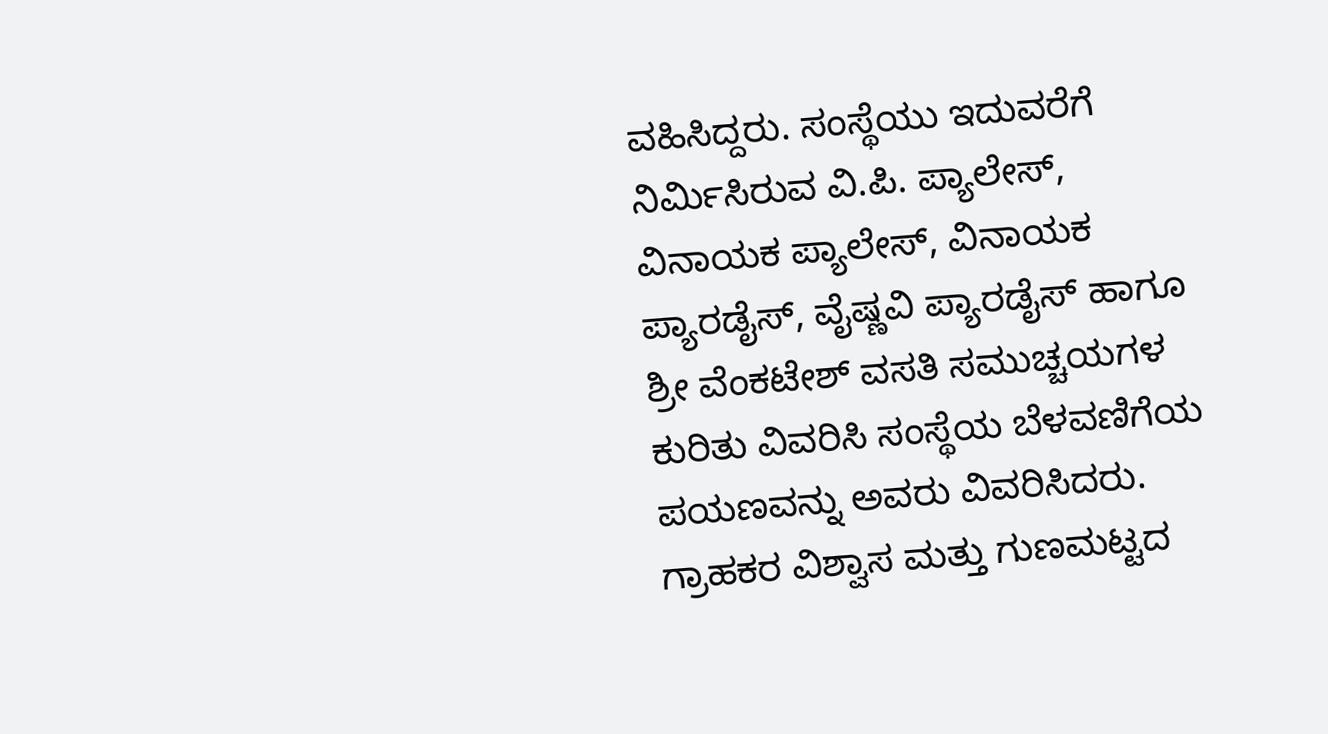ವಹಿಸಿದ್ದರು. ಸಂಸ್ಥೆಯು ಇದುವರೆಗೆ ನಿರ್ಮಿಸಿರುವ ವಿ.ಪಿ. ಪ್ಯಾಲೇಸ್, ವಿನಾಯಕ ಪ್ಯಾಲೇಸ್, ವಿನಾಯಕ ಪ್ಯಾರಡೈಸ್, ವೈಷ್ಣವಿ ಪ್ಯಾರಡೈಸ್ ಹಾಗೂ ಶ್ರೀ ವೆಂಕಟೇಶ್ ವಸತಿ ಸಮುಚ್ಚಯಗಳ ಕುರಿತು ವಿವರಿಸಿ ಸಂಸ್ಥೆಯ ಬೆಳವಣಿಗೆಯ ಪಯಣವನ್ನು ಅವರು ವಿವರಿಸಿದರು. ಗ್ರಾಹಕರ ವಿಶ್ವಾಸ ಮತ್ತು ಗುಣಮಟ್ಟದ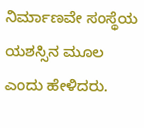ನಿರ್ಮಾಣವೇ ಸಂಸ್ಥೆಯ ಯಶಸ್ಸಿನ ಮೂಲ ಎಂದು ಹೇಳಿದರು.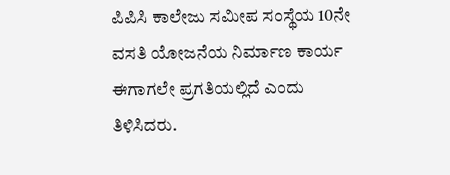ಪಿಪಿಸಿ ಕಾಲೇಜು ಸಮೀಪ ಸಂಸ್ಥೆಯ 10ನೇ ವಸತಿ ಯೋಜನೆಯ ನಿರ್ಮಾಣ ಕಾರ್ಯ ಈಗಾಗಲೇ ಪ್ರಗತಿಯಲ್ಲಿದೆ ಎಂದು ತಿಳಿಸಿದರು.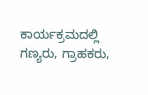ಕಾರ್ಯಕ್ರಮದಲ್ಲಿ ಗಣ್ಯರು, ಗ್ರಾಹಕರು,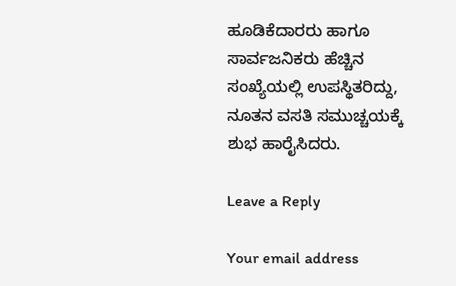ಹೂಡಿಕೆದಾರರು ಹಾಗೂ ಸಾರ್ವಜನಿಕರು ಹೆಚ್ಚಿನ ಸಂಖ್ಯೆಯಲ್ಲಿ ಉಪಸ್ಥಿತರಿದ್ದು, ನೂತನ ವಸತಿ ಸಮುಚ್ಚಯಕ್ಕೆ ಶುಭ ಹಾರೈಸಿದರು.

Leave a Reply

Your email address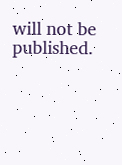will not be published.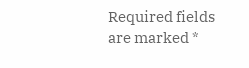Required fields are marked *